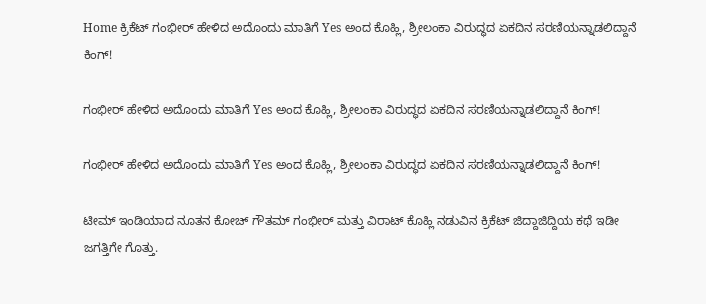Home ಕ್ರಿಕೆಟ್ ಗಂಭೀರ್ ಹೇಳಿದ ಅದೊಂದು ಮಾತಿಗೆ Yes ಅಂದ ಕೊಹ್ಲಿ, ಶ್ರೀಲಂಕಾ ವಿರುದ್ಧದ ಏಕದಿನ ಸರಣಿಯನ್ನಾಡಲಿದ್ದಾನೆ ಕಿಂಗ್!

ಗಂಭೀರ್ ಹೇಳಿದ ಅದೊಂದು ಮಾತಿಗೆ Yes ಅಂದ ಕೊಹ್ಲಿ, ಶ್ರೀಲಂಕಾ ವಿರುದ್ಧದ ಏಕದಿನ ಸರಣಿಯನ್ನಾಡಲಿದ್ದಾನೆ ಕಿಂಗ್!

ಗಂಭೀರ್ ಹೇಳಿದ ಅದೊಂದು ಮಾತಿಗೆ Yes ಅಂದ ಕೊಹ್ಲಿ, ಶ್ರೀಲಂಕಾ ವಿರುದ್ಧದ ಏಕದಿನ ಸರಣಿಯನ್ನಾಡಲಿದ್ದಾನೆ ಕಿಂಗ್!

ಟೀಮ್ ಇಂಡಿಯಾದ ನೂತನ ಕೋಚ್ ಗೌತಮ್ ಗಂಭೀರ್ ಮತ್ತು ವಿರಾಟ್ ಕೊಹ್ಲಿ ನಡುವಿನ ಕ್ರಿಕೆಟ್ ಜಿದ್ದಾಜಿದ್ದಿಯ ಕಥೆ ಇಡೀ ಜಗತ್ತಿಗೇ ಗೊತ್ತು.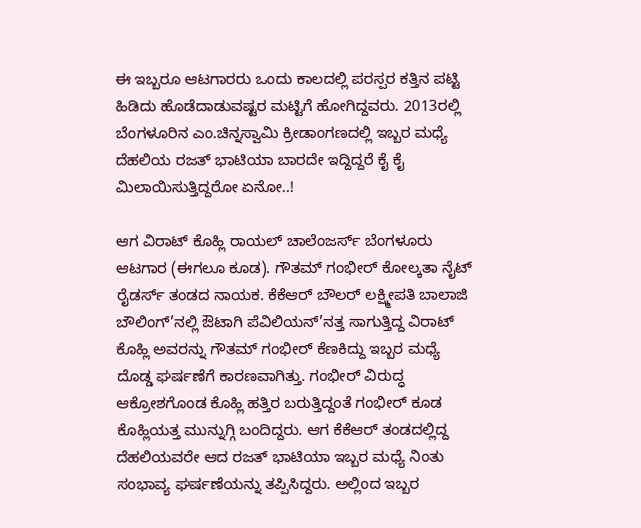ಈ ಇಬ್ಬರೂ ಆಟಗಾರರು ಒಂದು ಕಾಲದಲ್ಲಿ ಪರಸ್ಪರ ಕತ್ತಿನ ಪಟ್ಟಿ ಹಿಡಿದು ಹೊಡೆದಾಡುವಷ್ಟರ ಮಟ್ಟಿಗೆ ಹೋಗಿದ್ದವರು. 2013ರಲ್ಲಿ ಬೆಂಗಳೂರಿನ ಎಂ.ಚಿನ್ನಸ್ವಾಮಿ ಕ್ರೀಡಾಂಗಣದಲ್ಲಿ ಇಬ್ಬರ ಮಧ್ಯೆ ದೆಹಲಿಯ ರಜತ್ ಭಾಟಿಯಾ ಬಾರದೇ ಇದ್ದಿದ್ದರೆ ಕೈ ಕೈ ಮಿಲಾಯಿಸುತ್ತಿದ್ದರೋ ಏನೋ..!

ಆಗ ವಿರಾಟ್ ಕೊಹ್ಲಿ ರಾಯಲ್ ಚಾಲೆಂಜರ್ಸ್ ಬೆಂಗಳೂರು ಆಟಗಾರ (ಈಗಲೂ ಕೂಡ). ಗೌತಮ್ ಗಂಭೀರ್ ಕೋಲ್ಕತಾ ನೈಟ್ ರೈಡರ್ಸ್ ತಂಡದ ನಾಯಕ. ಕೆಕೆಆರ್ ಬೌಲರ್ ಲಕ್ಷ್ಮೀಪತಿ ಬಾಲಾಜಿ ಬೌಲಿಂಗ್’ನಲ್ಲಿ ಔಟಾಗಿ ಪೆವಿಲಿಯನ್’ನತ್ತ ಸಾಗುತ್ತಿದ್ದ ವಿರಾಟ್ ಕೊಹ್ಲಿ ಅವರನ್ನು ಗೌತಮ್ ಗಂಭೀರ್ ಕೆಣಕಿದ್ದು ಇಬ್ಬರ ಮಧ್ಯೆ ದೊಡ್ಡ ಘರ್ಷಣೆಗೆ ಕಾರಣವಾಗಿತ್ತು. ಗಂಭೀರ್ ವಿರುದ್ಧ ಆಕ್ರೋಶಗೊಂಡ ಕೊಹ್ಲಿ ಹತ್ತಿರ ಬರುತ್ತಿದ್ದಂತೆ ಗಂಭೀರ್ ಕೂಡ ಕೊಹ್ಲಿಯತ್ತ ಮುನ್ನುಗ್ಗಿ ಬಂದಿದ್ದರು. ಆಗ ಕೆಕೆಆರ್ ತಂಡದಲ್ಲಿದ್ದ ದೆಹಲಿಯವರೇ ಆದ ರಜತ್ ಭಾಟಿಯಾ ಇಬ್ಬರ ಮಧ್ಯೆ ನಿಂತು ಸಂಭಾವ್ಯ ಘರ್ಷಣೆಯನ್ನು ತಪ್ಪಿಸಿದ್ದರು. ಅಲ್ಲಿಂದ ಇಬ್ಬರ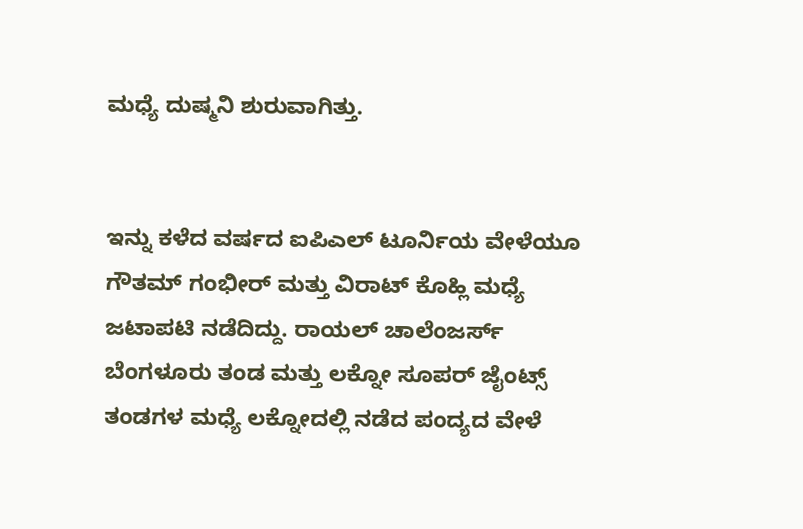ಮಧ್ಯೆ ದುಷ್ಮನಿ ಶುರುವಾಗಿತ್ತು.


ಇನ್ನು ಕಳೆದ ವರ್ಷದ ಐಪಿಎಲ್ ಟೂರ್ನಿಯ ವೇಳೆಯೂ ಗೌತಮ್ ಗಂಭೀರ್ ಮತ್ತು ವಿರಾಟ್ ಕೊಹ್ಲಿ ಮಧ್ಯೆ ಜಟಾಪಟಿ ನಡೆದಿದ್ದು. ರಾಯಲ್ ಚಾಲೆಂಜರ್ಸ್ ಬೆಂಗಳೂರು ತಂಡ ಮತ್ತು ಲಕ್ನೋ ಸೂಪರ್ ಜೈಂಟ್ಸ್ ತಂಡಗಳ ಮಧ್ಯೆ ಲಕ್ನೋದಲ್ಲಿ ನಡೆದ ಪಂದ್ಯದ ವೇಳೆ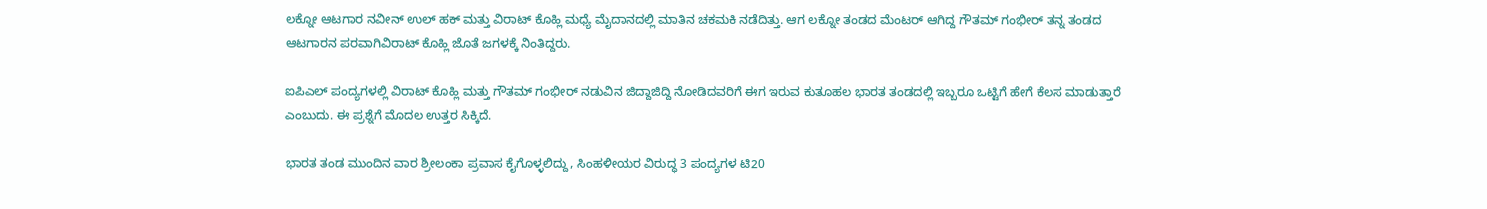ಲಕ್ನೋ ಆಟಗಾರ ನವೀನ್ ಉಲ್ ಹಕ್ ಮತ್ತು ವಿರಾಟ್ ಕೊಹ್ಲಿ ಮಧ್ಯೆ ಮೈದಾನದಲ್ಲಿ ಮಾತಿನ ಚಕಮಕಿ ನಡೆದಿತ್ತು. ಆಗ ಲಕ್ನೋ ತಂಡದ ಮೆಂಟರ್ ಆಗಿದ್ದ ಗೌತಮ್ ಗಂಭೀರ್ ತನ್ನ ತಂಡದ ಆಟಗಾರನ ಪರವಾಗಿವಿರಾಟ್ ಕೊಹ್ಲಿ ಜೊತೆ ಜಗಳಕ್ಕೆ ನಿಂತಿದ್ದರು.

ಐಪಿಎಲ್ ಪಂದ್ಯಗಳಲ್ಲಿ ವಿರಾಟ್ ಕೊಹ್ಲಿ ಮತ್ತು ಗೌತಮ್ ಗಂಭೀರ್ ನಡುವಿನ ಜಿದ್ದಾಜಿದ್ದಿ ನೋಡಿದವರಿಗೆ ಈಗ ಇರುವ ಕುತೂಹಲ ಭಾರತ ತಂಡದಲ್ಲಿ ಇಬ್ಬರೂ ಒಟ್ಟಿಗೆ ಹೇಗೆ ಕೆಲಸ ಮಾಡುತ್ತಾರೆ ಎಂಬುದು. ಈ ಪ್ರಶ್ನೆಗೆ ಮೊದಲ ಉತ್ತರ ಸಿಕ್ಕಿದೆ.

ಭಾರತ ತಂಡ ಮುಂದಿನ ವಾರ ಶ್ರೀಲಂಕಾ ಪ್ರವಾಸ ಕೈಗೊಳ್ಳಲಿದ್ದು, ಸಿಂಹಳೀಯರ ವಿರುದ್ಧ 3 ಪಂದ್ಯಗಳ ಟಿ20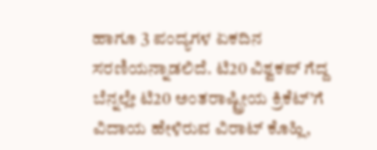ಹಾಗೂ 3 ಪಂದ್ಯಗಳ ಏಕದಿನ ಸರಣಿಯನ್ನಾಡಲಿದೆ. ಟಿ20 ವಿಶ್ವಕಪ್ ಗೆದ್ದ ಬೆನ್ನಲ್ಲೇ ಟಿ20 ಅಂತರಾಷ್ಟ್ರೀಯ ಕ್ರಿಕೆಟ್’ಗೆ ವಿದಾಯ ಹೇಳಿರುವ ವಿರಾಟ್ ಕೊಹ್ಲಿ,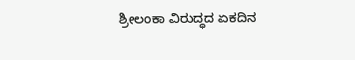ಶ್ರೀಲಂಕಾ ವಿರುದ್ಧದ ಏಕದಿನ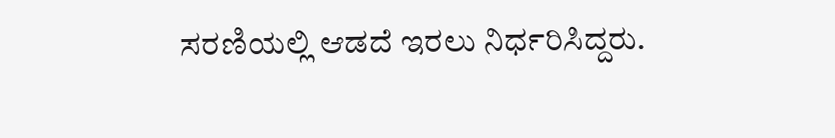ಸರಣಿಯಲ್ಲಿ ಆಡದೆ ಇರಲು ನಿರ್ಧರಿಸಿದ್ದರು.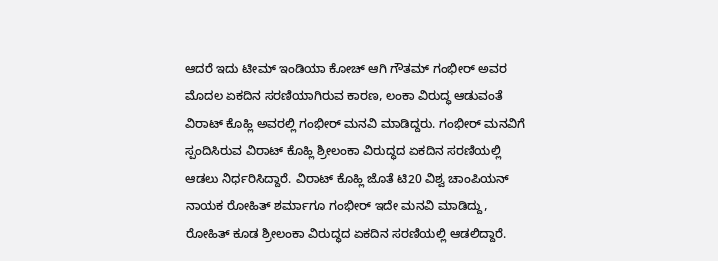ಆದರೆ ಇದು ಟೀಮ್ ಇಂಡಿಯಾ ಕೋಚ್ ಆಗಿ ಗೌತಮ್ ಗಂಭೀರ್ ಅವರ ಮೊದಲ ಏಕದಿನ ಸರಣಿಯಾಗಿರುವ ಕಾರಣ, ಲಂಕಾ ವಿರುದ್ಧ ಆಡುವಂತೆ ವಿರಾಟ್ ಕೊಹ್ಲಿ ಅವರಲ್ಲಿ ಗಂಭೀರ್ ಮನವಿ ಮಾಡಿದ್ದರು. ಗಂಭೀರ್ ಮನವಿಗೆ ಸ್ಪಂದಿಸಿರುವ ವಿರಾಟ್ ಕೊಹ್ಲಿ ಶ್ರೀಲಂಕಾ ವಿರುದ್ಧದ ಏಕದಿನ ಸರಣಿಯಲ್ಲಿ ಆಡಲು ನಿರ್ಧರಿಸಿದ್ದಾರೆ. ವಿರಾಟ್ ಕೊಹ್ಲಿ ಜೊತೆ ಟಿ20 ವಿಶ್ವ ಚಾಂಪಿಯನ್ ನಾಯಕ ರೋಹಿತ್ ಶರ್ಮಾಗೂ ಗಂಭೀರ್ ಇದೇ ಮನವಿ ಮಾಡಿದ್ದು, ರೋಹಿತ್ ಕೂಡ ಶ್ರೀಲಂಕಾ ವಿರುದ್ಧದ ಏಕದಿನ ಸರಣಿಯಲ್ಲಿ ಆಡಲಿದ್ದಾರೆ.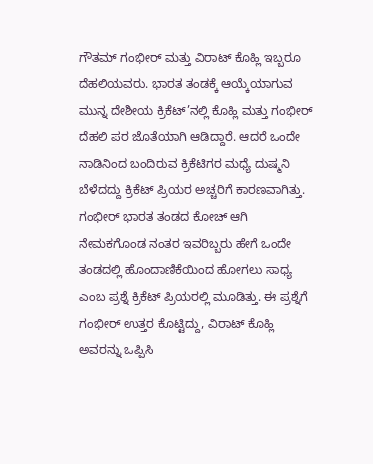ಗೌತಮ್ ಗಂಭೀರ್ ಮತ್ತು ವಿರಾಟ್ ಕೊಹ್ಲಿ ಇಬ್ಬರೂ ದೆಹಲಿಯವರು. ಭಾರತ ತಂಡಕ್ಕೆ ಆಯ್ಕೆಯಾಗುವ ಮುನ್ನ ದೇಶೀಯ ಕ್ರಿಕೆಟ್’ನಲ್ಲಿ ಕೊಹ್ಲಿ ಮತ್ತು ಗಂಭೀರ್ ದೆಹಲಿ ಪರ ಜೊತೆಯಾಗಿ ಆಡಿದ್ದಾರೆ. ಆದರೆ ಒಂದೇ ನಾಡಿನಿಂದ ಬಂದಿರುವ ಕ್ರಿಕೆಟಿಗರ ಮಧ್ಯೆ ದುಷ್ಮನಿ ಬೆಳೆದದ್ದು ಕ್ರಿಕೆಟ್ ಪ್ರಿಯರ ಅಚ್ಚರಿಗೆ ಕಾರಣವಾಗಿತ್ತು. ಗಂಭೀರ್ ಭಾರತ ತಂಡದ ಕೋಚ್ ಆಗಿ ನೇಮಕಗೊಂಡ ನಂತರ ಇವರಿಬ್ಬರು ಹೇಗೆ ಒಂದೇ ತಂಡದಲ್ಲಿ ಹೊಂದಾಣಿಕೆಯಿಂದ ಹೋಗಲು ಸಾಧ್ಯ ಎಂಬ ಪ್ರಶ್ನೆ ಕ್ರಿಕೆಟ್ ಪ್ರಿಯರಲ್ಲಿ ಮೂಡಿತ್ತು. ಈ ಪ್ರಶ್ನೆಗೆ ಗಂಭೀರ್ ಉತ್ತರ ಕೊಟ್ಟಿದ್ದು, ವಿರಾಟ್ ಕೊಹ್ಲಿ ಅವರನ್ನು ಒಪ್ಪಿಸಿ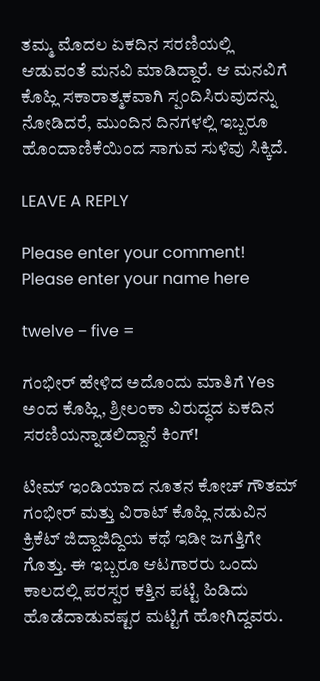ತಮ್ಮ ಮೊದಲ ಏಕದಿನ ಸರಣಿಯಲ್ಲಿ ಆಡುವಂತೆ ಮನವಿ ಮಾಡಿದ್ದಾರೆ. ಆ ಮನವಿಗೆ ಕೊಹ್ಲಿ ಸಕಾರಾತ್ಮಕವಾಗಿ ಸ್ಪಂದಿಸಿರುವುದನ್ನು ನೋಡಿದರೆ, ಮುಂದಿನ ದಿನಗಳಲ್ಲಿ ಇಬ್ಬರೂ ಹೊಂದಾಣಿಕೆಯಿಂದ ಸಾಗುವ ಸುಳಿವು ಸಿಕ್ಕಿದೆ.

LEAVE A REPLY

Please enter your comment!
Please enter your name here

twelve − five =

ಗಂಭೀರ್ ಹೇಳಿದ ಅದೊಂದು ಮಾತಿಗೆ Yes ಅಂದ ಕೊಹ್ಲಿ, ಶ್ರೀಲಂಕಾ ವಿರುದ್ಧದ ಏಕದಿನ ಸರಣಿಯನ್ನಾಡಲಿದ್ದಾನೆ ಕಿಂಗ್!

ಟೀಮ್ ಇಂಡಿಯಾದ ನೂತನ ಕೋಚ್ ಗೌತಮ್ ಗಂಭೀರ್ ಮತ್ತು ವಿರಾಟ್ ಕೊಹ್ಲಿ ನಡುವಿನ ಕ್ರಿಕೆಟ್ ಜಿದ್ದಾಜಿದ್ದಿಯ ಕಥೆ ಇಡೀ ಜಗತ್ತಿಗೇ ಗೊತ್ತು. ಈ ಇಬ್ಬರೂ ಆಟಗಾರರು ಒಂದು ಕಾಲದಲ್ಲಿ ಪರಸ್ಪರ ಕತ್ತಿನ ಪಟ್ಟಿ ಹಿಡಿದು ಹೊಡೆದಾಡುವಷ್ಟರ ಮಟ್ಟಿಗೆ ಹೋಗಿದ್ದವರು.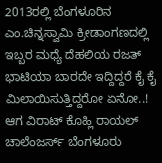2013ರಲ್ಲಿ ಬೆಂಗಳೂರಿನ ಎಂ.ಚಿನ್ನಸ್ವಾಮಿ ಕ್ರೀಡಾಂಗಣದಲ್ಲಿ ಇಬ್ಬರ ಮಧ್ಯೆ ದೆಹಲಿಯ ರಜತ್ ಭಾಟಿಯಾ ಬಾರದೇ ಇದ್ದಿದ್ದರೆ ಕೈ ಕೈ ಮಿಲಾಯಿಸುತ್ತಿದ್ದರೋ ಏನೋ..! ಆಗ ವಿರಾಟ್ ಕೊಹ್ಲಿ ರಾಯಲ್ ಚಾಲೆಂಜರ್ಸ್ ಬೆಂಗಳೂರು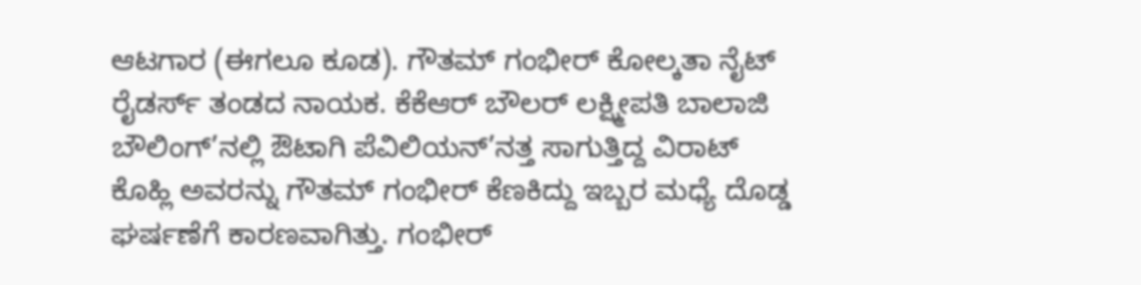ಆಟಗಾರ (ಈಗಲೂ ಕೂಡ). ಗೌತಮ್ ಗಂಭೀರ್ ಕೋಲ್ಕತಾ ನೈಟ್ ರೈಡರ್ಸ್ ತಂಡದ ನಾಯಕ. ಕೆಕೆಆರ್ ಬೌಲರ್ ಲಕ್ಷ್ಮೀಪತಿ ಬಾಲಾಜಿ ಬೌಲಿಂಗ್’ನಲ್ಲಿ ಔಟಾಗಿ ಪೆವಿಲಿಯನ್’ನತ್ತ ಸಾಗುತ್ತಿದ್ದ ವಿರಾಟ್ ಕೊಹ್ಲಿ ಅವರನ್ನು ಗೌತಮ್ ಗಂಭೀರ್ ಕೆಣಕಿದ್ದು ಇಬ್ಬರ ಮಧ್ಯೆ ದೊಡ್ಡ ಘರ್ಷಣೆಗೆ ಕಾರಣವಾಗಿತ್ತು. ಗಂಭೀರ್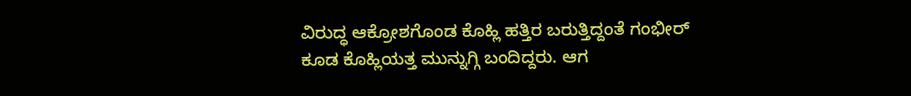ವಿರುದ್ಧ ಆಕ್ರೋಶಗೊಂಡ ಕೊಹ್ಲಿ ಹತ್ತಿರ ಬರುತ್ತಿದ್ದಂತೆ ಗಂಭೀರ್ ಕೂಡ ಕೊಹ್ಲಿಯತ್ತ ಮುನ್ನುಗ್ಗಿ ಬಂದಿದ್ದರು. ಆಗ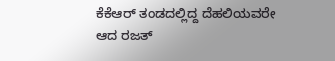ಕೆಕೆಆರ್ ತಂಡದಲ್ಲಿದ್ದ ದೆಹಲಿಯವರೇ ಆದ ರಜತ್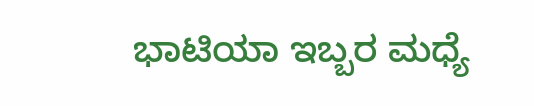ಭಾಟಿಯಾ ಇಬ್ಬರ ಮಧ್ಯೆ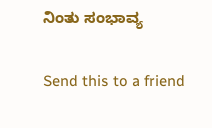ನಿಂತು ಸಂಭಾವ್ಯ

Send this to a friend